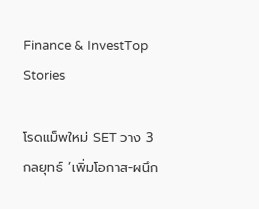Finance & InvestTop Stories

โรดแม็พใหม่ SET วาง 3 กลยุทธ์ ‘เพิ่มโอกาส-ผนึก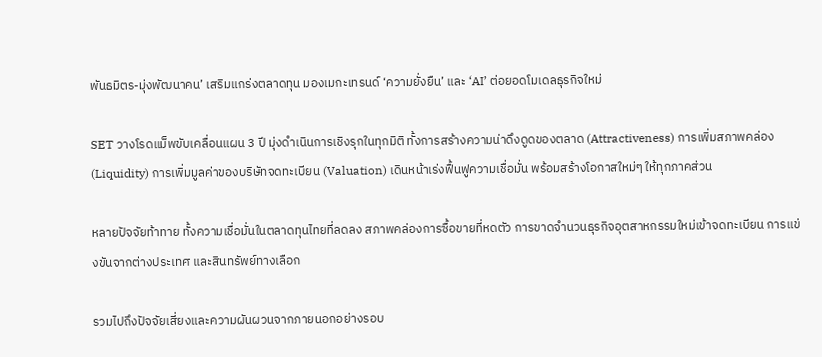พันธมิตร-มุ่งพัฒนาคน’ เสริมแกร่งตลาดทุน มองเมกะเทรนด์ ‘ความยั่งยืน’ และ ‘AI’ ต่อยอดโมเดลธุรกิจใหม่

SET วางโรดแม็พขับเคลื่อนแผน 3 ปี มุ่งดำเนินการเชิงรุกในทุกมิติ ทั้งการสร้างความน่าดึงดูดของตลาด (Attractiveness) การเพิ่มสภาพคล่อง (Liquidity) การเพิ่มมูลค่าของบริษัทจดทะเบียน (Valuation) เดินหน้าเร่งฟื้นฟูความเชื่อมั่น พร้อมสร้างโอกาสใหม่ๆ ให้ทุกภาคส่วน

หลายปัจจัยท้าทาย ทั้งความเชื่อมั่นในตลาดทุนไทยที่ลดลง สภาพคล่องการซื้อขายที่หดตัว การขาดจำนวนธุรกิจอุตสาหกรรมใหม่เข้าจดทะเบียน การแข่งขันจากต่างประเทศ และสินทรัพย์ทางเลือก

รวมไปถึงปัจจัยเสี่ยงและความผันผวนจากภายนอกอย่างรอบ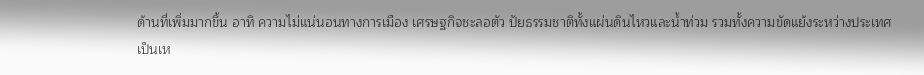ด้านที่เพิ่มมากขึ้น อาทิ ความไม่แน่นอนทางการเมือง เศรษฐกิจชะลอตัว ปัยธรรมชาติทั้งแผ่นดินไหวและน้ำท่วม รวมทั้งความขัดแย้งระหว่างประเทศ เป็นเห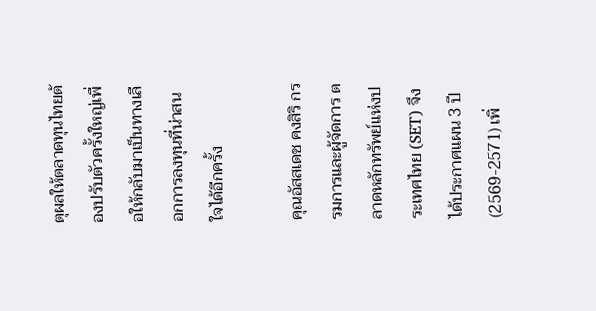ตุผลให้ตลาดทุนไทยต้องปรับตัวครั้งใหญ่เพื่อให้กลับมาเป็นทางเลือกการลงทุนที่น่าสนใจได้อีกครั้ง

คุณอัสสเดช คงสิริ กรรมการและผู้จัดการ ตลาดหลักทรัพย์แห่งประเทศไทย (SET) จึงได้ประกาศแผน 3 ปี (2569-2571) เพิ่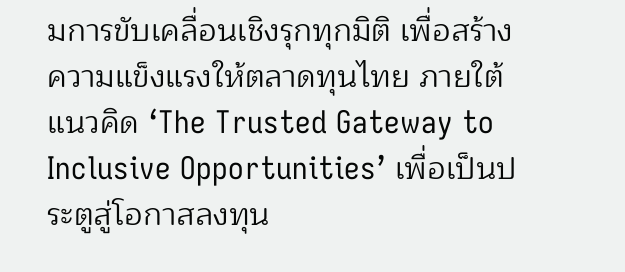มการขับเคลื่อนเชิงรุกทุกมิติ เพื่อสร้างความแข็งแรงให้ตลาดทุนไทย ภายใต้แนวคิด ‘The Trusted Gateway to Inclusive Opportunities’ เพื่อเป็นประตูสู่โอกาสลงทุน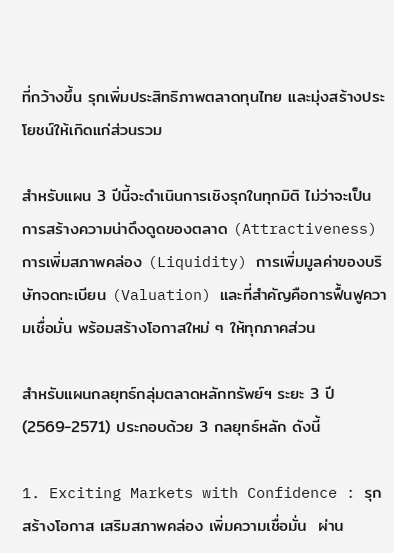ที่กว้างขึ้น รุกเพิ่มประสิทธิภาพตลาดทุนไทย และมุ่งสร้างประโยชน์ให้เกิดแก่ส่วนรวม

สำหรับแผน 3 ปีนี้จะดำเนินการเชิงรุกในทุกมิติ ไม่ว่าจะเป็นการสร้างความน่าดึงดูดของตลาด (Attractiveness) การเพิ่มสภาพคล่อง (Liquidity) การเพิ่มมูลค่าของบริษัทจดทะเบียน (Valuation) และที่สำคัญคือการฟื้นฟูความเชื่อมั่น พร้อมสร้างโอกาสใหม่ ๆ ให้ทุกภาคส่วน

สำหรับแผนกลยุทธ์กลุ่มตลาดหลักทรัพย์ฯ ระยะ 3 ปี (2569-2571) ประกอบด้วย 3 กลยุทธ์หลัก ดังนี้

1. Exciting Markets with Confidence : รุกสร้างโอกาส เสริมสภาพคล่อง เพิ่มความเชื่อมั่น  ผ่าน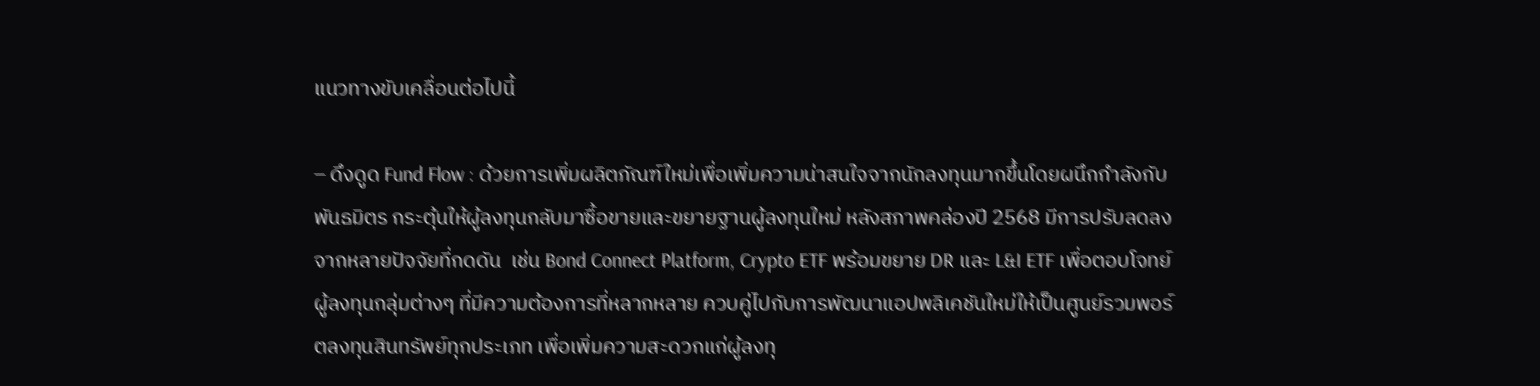แนวทางขับเคลื่อนต่อไปนี้

– ดึงดูด Fund Flow : ด้วยการเพิ่มผลิตภัณฑ์ใหม่เพื่อเพิ่มความน่าสนใจจากนักลงทุนมากขึ้นโดยผนึกกำลังกับพันธมิตร กระตุ้นให้ผู้ลงทุนกลับมาซื้อขายและขยายฐานผู้ลงทุนใหม่ หลังสภาพคล่องปี 2568 มีการปรับลดลง จากหลายปัจจัยที่กดดัน  เช่น Bond Connect Platform, Crypto ETF พร้อมขยาย DR และ L&I ETF เพื่อตอบโจทย์ผู้ลงทุนกลุ่มต่างๆ ที่มีความต้องการที่หลากหลาย ควบคู่ไปกับการพัฒนาแอปพลิเคชันใหม่ให้เป็นศูนย์รวมพอร์ตลงทุนสินทรัพย์ทุกประเภท เพื่อเพิ่มความสะดวกแก่ผู้ลงทุ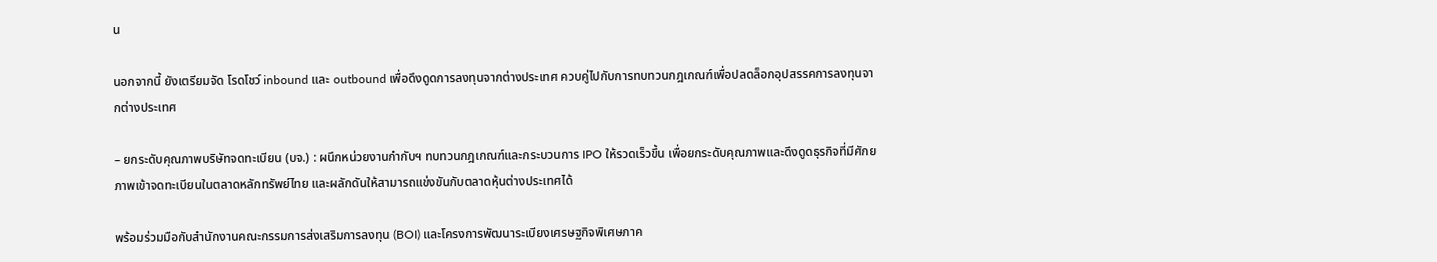น

นอกจากนี้ ยังเตรียมจัด โรดโชว์ inbound และ outbound เพื่อดึงดูดการลงทุนจากต่างประเทศ ควบคู่ไปกับการทบทวนกฎเกณฑ์เพื่อปลดล็อกอุปสรรคการลงทุนจากต่างประเทศ

– ยกระดับคุณภาพบริษัทจดทะเบียน (บจ.) : ผนึกหน่วยงานกำกับฯ ทบทวนกฎเกณฑ์และกระบวนการ IPO ให้รวดเร็วขึ้น เพื่อยกระดับคุณภาพและดึงดูดธุรกิจที่มีศักยภาพเข้าจดทะเบียนในตลาดหลักทรัพย์ไทย และผลักดันให้สามารถแข่งขันกับตลาดหุ้นต่างประเทศได้

พร้อมร่วมมือกับสำนักงานคณะกรรมการส่งเสริมการลงทุน (BOI) และโครงการพัฒนาระเบียงเศรษฐกิจพิเศษภาค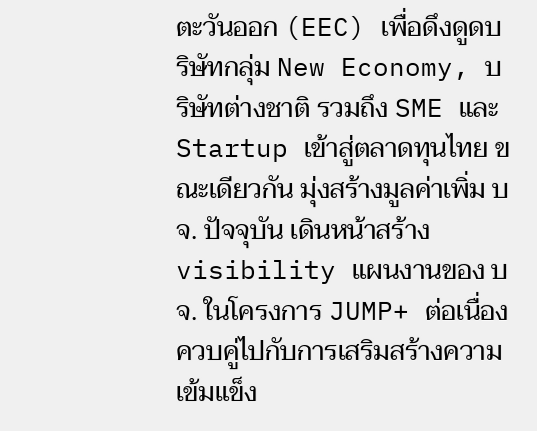ตะวันออก (EEC) เพื่อดึงดูดบริษัทกลุ่ม New Economy, บริษัทต่างชาติ รวมถึง SME และ Startup เข้าสู่ตลาดทุนไทย ขณะเดียวกัน มุ่งสร้างมูลค่าเพิ่ม บจ. ปัจจุบัน เดินหน้าสร้าง visibility แผนงานของ บจ. ในโครงการ JUMP+ ต่อเนื่อง ควบคู่ไปกับการเสริมสร้างความเข้มแข็ง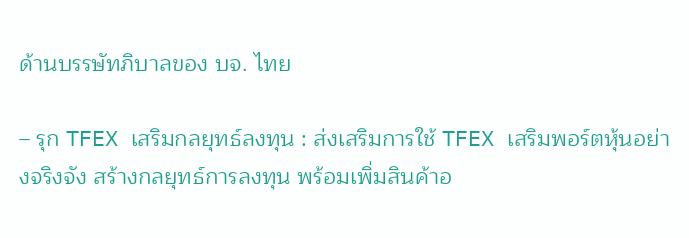ด้านบรรษัทภิบาลของ บจ. ไทย

– รุก TFEX เสริมกลยุทธ์ลงทุน : ส่งเสริมการใช้ TFEX เสริมพอร์ตหุ้นอย่างจริงจัง สร้างกลยุทธ์การลงทุน พร้อมเพิ่มสินค้าอ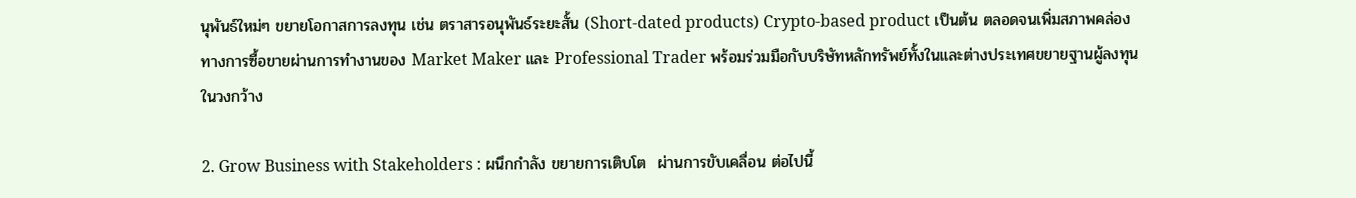นุพันธ์ใหม่ๆ ขยายโอกาสการลงทุน เช่น ตราสารอนุพันธ์ระยะสั้น (Short-dated products) Crypto-based product เป็นต้น ตลอดจนเพิ่มสภาพคล่องทางการซื้อขายผ่านการทำงานของ Market Maker และ Professional Trader พร้อมร่วมมือกับบริษัทหลักทรัพย์ทั้งในและต่างประเทศขยายฐานผู้ลงทุนในวงกว้าง

2. Grow Business with Stakeholders : ผนึกกำลัง ขยายการเติบโต  ผ่านการขับเคลื่อน ต่อไปนี้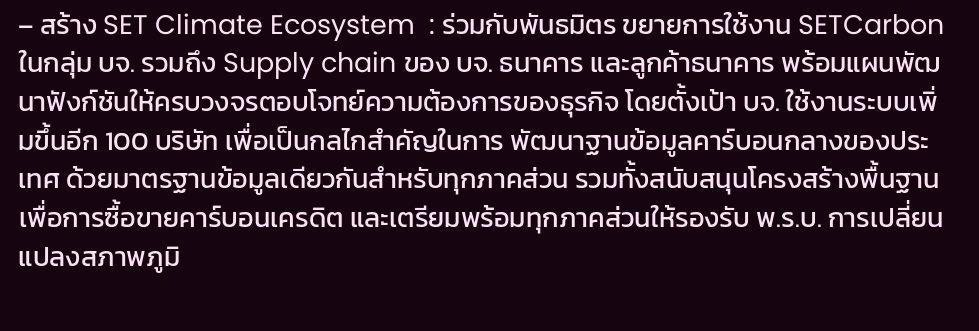– สร้าง SET Climate Ecosystem  : ร่วมกับพันธมิตร ขยายการใช้งาน SETCarbon ในกลุ่ม บจ. รวมถึง Supply chain ของ บจ. ธนาคาร และลูกค้าธนาคาร พร้อมแผนพัฒนาฟังก์ชันให้ครบวงจรตอบโจทย์ความต้องการของธุรกิจ โดยตั้งเป้า บจ. ใช้งานระบบเพิ่มขึ้นอีก 100 บริษัท เพื่อเป็นกลไกสำคัญในการ พัฒนาฐานข้อมูลคาร์บอนกลางของประเทศ ด้วยมาตรฐานข้อมูลเดียวกันสำหรับทุกภาคส่วน รวมทั้งสนับสนุนโครงสร้างพื้นฐานเพื่อการซื้อขายคาร์บอนเครดิต และเตรียมพร้อมทุกภาคส่วนให้รองรับ พ.ร.บ. การเปลี่ยนแปลงสภาพภูมิ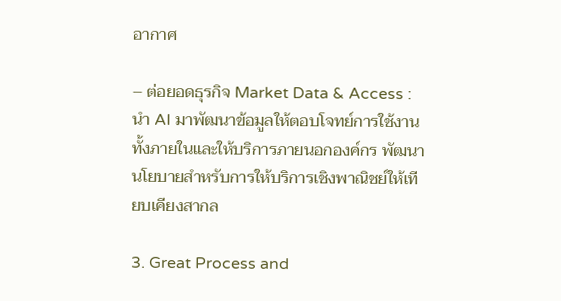อากาศ

– ต่อยอดธุรกิจ Market Data & Access : นำ AI มาพัฒนาข้อมูลให้ตอบโจทย์การใช้งานทั้งภายในและให้บริการภายนอกองค์กร พัฒนานโยบายสำหรับการให้บริการเชิงพาณิชย์ให้เทียบเคียงสากล

3. Great Process and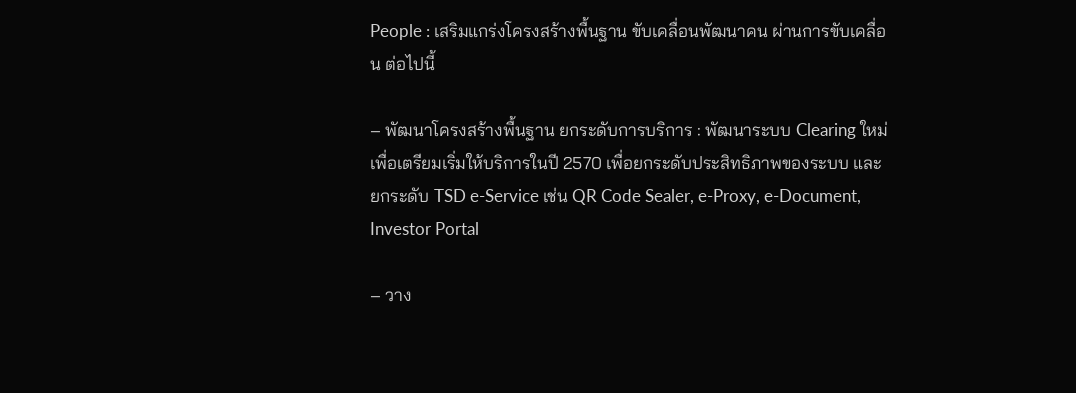People : เสริมแกร่งโครงสร้างพื้นฐาน ขับเคลื่อนพัฒนาคน ผ่านการขับเคลื่อน ต่อไปนี้

– พัฒนาโครงสร้างพื้นฐาน ยกระดับการบริการ : พัฒนาระบบ Clearing ใหม่ เพื่อเตรียมเริ่มให้บริการในปี 2570 เพื่อยกระดับประสิทธิภาพของระบบ และยกระดับ TSD e-Service เช่น QR Code Sealer, e-Proxy, e-Document, Investor Portal

– วาง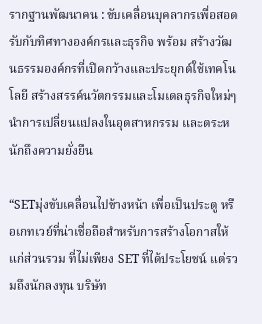รากฐานพัฒนาคน : ขับเคลื่อนบุคลากรเพื่อสอดรับกับทิศทางองค์กรและธุรกิจ พร้อม สร้างวัฒนธรรมองค์กรที่เปิดกว้างและประยุกต์ใช้เทคโนโลยี สร้างสรรค์นวัตกรรมและโมเดลธุรกิจใหม่ๆ นำการเปลี่ยนแปลงในอุตสาหกรรม และตระหนักถึงความยั่งยืน

“SETมุ่งขับเคลื่อนไปข้างหน้า เพื่อเป็นประตู หรือเกทเวย์ที่น่าเชื่อถือสำหรับการสร้างโอกาสให้แก่ส่วนรวม ที่ไม่เพียง SET ที่ได้ประโยชน์ แต่รวมถึงนักลงทุน บริษัท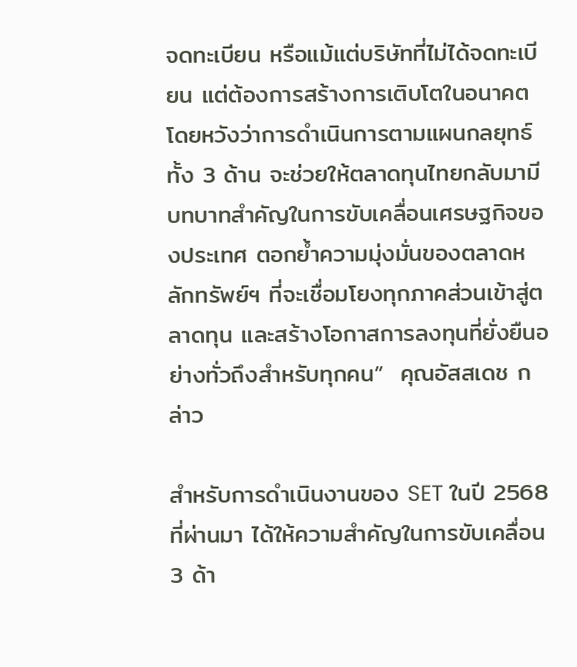จดทะเบียน หรือแม้แต่บริษัทที่ไม่ได้จดทะเบียน แต่ต้องการสร้างการเติบโตในอนาคต  โดยหวังว่าการดำเนินการตามแผนกลยุทธ์ทั้ง 3 ด้าน จะช่วยให้ตลาดทุนไทยกลับมามีบทบาทสำคัญในการขับเคลื่อนเศรษฐกิจของประเทศ ตอกย้ำความมุ่งมั่นของตลาดหลักทรัพย์ฯ ที่จะเชื่อมโยงทุกภาคส่วนเข้าสู่ตลาดทุน และสร้างโอกาสการลงทุนที่ยั่งยืนอย่างทั่วถึงสำหรับทุกคน”  คุณอัสสเดช กล่าว

สำหรับการดำเนินงานของ SET ในปี 2568 ที่ผ่านมา ได้ให้ความสำคัญในการขับเคลื่อน 3 ด้า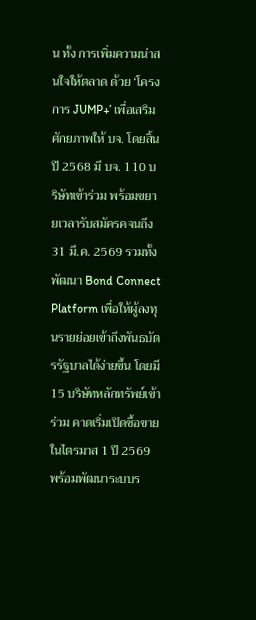น ทั้ง การเพิ่มความน่าสนใจให้ตลาด ด้วย ‘โครงการ JUMP+’ เพื่อเสริมศักยภาพให้ บจ. โดยสิ้นปี 2568 มี บจ. 110 บริษัทเข้าร่วม พร้อมขยายเวลารับสมัครคจนถึง 31 มี.ค. 2569 รวมทั้งพัฒนา Bond Connect Platform เพื่อให้ผู้ลงทุนรายย่อยเข้าถึงพันธบัตรรัฐบาลได้ง่ายขึ้น โดยมี 15 บริษัทหลักทรัพย์เข้าร่วม คาดเริ่มเปิดซื้อขายในไตรมาส 1 ปี 2569 พร้อมพัฒนาระบบร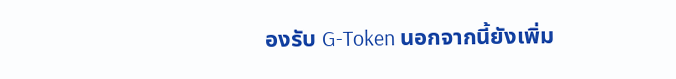องรับ G-Token นอกจากนี้ยังเพิ่ม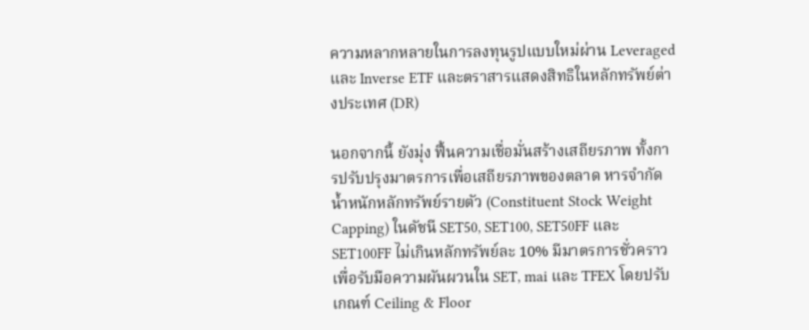ความหลากหลายในการลงทุนรูปแบบใหม่ผ่าน Leveraged และ Inverse ETF และตราสารแสดงสิทธิในหลักทรัพย์ต่างประเทศ (DR)

นอกจากนี้ ยังมุ่ง ฟื้นความเชื่อมั่นสร้างเสถียรภาพ ทั้งการปรับปรุงมาตรการเพื่อเสถียรภาพของตลาด หารจำกัดน้ำหนักหลักทรัพย์รายตัว (Constituent Stock Weight Capping) ในดัชนี SET50, SET100, SET50FF และ SET100FF ไม่เกินหลักทรัพย์ละ 10% มีมาตรการชั่วคราวเพื่อรับมือความผันผวนใน SET, mai และ TFEX โดยปรับเกณฑ์ Ceiling & Floor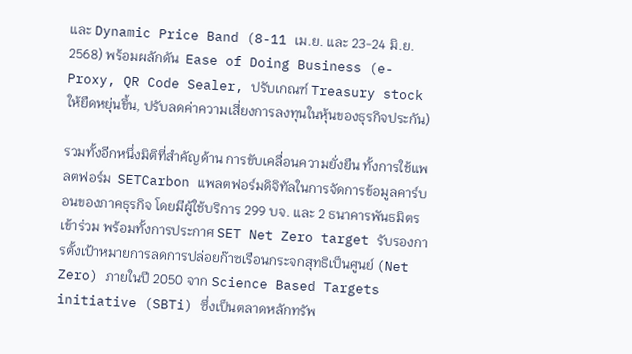และ Dynamic Price Band (8-11 เม.ย. และ 23-24 มิ.ย. 2568) พร้อมผลักดัน  Ease of Doing Business (e-Proxy, QR Code Sealer, ปรับเกณฑ์ Treasury stock ให้ยืดหยุ่นขึ้น, ปรับลดค่าความเสี่ยงการลงทุนในหุ้นของธุรกิจประกัน)

รวมทั้งอีกหนึ่งมิติที่สำคัญด้าน การขับเคลื่อนความยั่งยืน ทั้งการใช้แพลตฟอร์ม  SETCarbon แพลตฟอร์มดิจิทัลในการจัดการข้อมูลคาร์บอนของภาคธุรกิจ โดยมีผู้ใช้บริการ 299 บจ. และ 2 ธนาคารพันธมิตรเข้าร่วม พร้อมทั้งการประกาศ SET Net Zero target รับรองการตั้งเป้าหมายการลดการปล่อยก๊าซเรือนกระจกสุทธิเป็นศูนย์ (Net Zero) ภายในปี 2050 จาก Science Based Targets initiative (SBTi) ซึ่งเป็นตลาดหลักทรัพ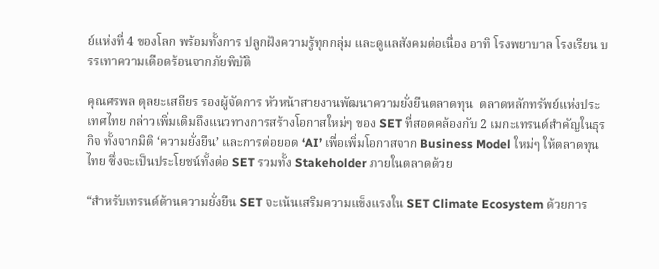ย์แห่งที่ 4 ของโลก พร้อมทั้งการ ปลูกฝังความรู้ทุกกลุ่ม และดูแลสังคมต่อเนื่อง อาทิ โรงพยาบาล โรงเรียน บรรเทาความเดือดร้อนจากภัยพิบัติ

คุณศรพล ตุลยะเสถียร รองผู้จัดการ หัวหน้าสายงานพัฒนาความยั่งยืนตลาดทุน  ตลาดหลักทรัพย์แห่งประเทศไทย กล่าวเพิ่มเติมถึงแนวทางการสร้างโอกาสใหม่ๆ ของ SET ที่สอดคล้องกับ 2 เมกะเทรนด์สำคัญในธุรกิจ ทั้งจากมิติ ‘ความยั่งยืน’ และการต่อยอด ‘AI’ เพื่อเพิ่มโอกาสจาก Business Model ใหม่ๆ ให้ตลาดทุนไทย ซึ่งจะเป็นประโยชน์ทั้งต่อ SET รวมทั้ง Stakeholder ภายในตลาดด้วย

“สำหรับเทรนด์ด้านความยั่งยืน SET จะเน้นเสริมความแข็งแรงใน SET Climate Ecosystem ด้วยการ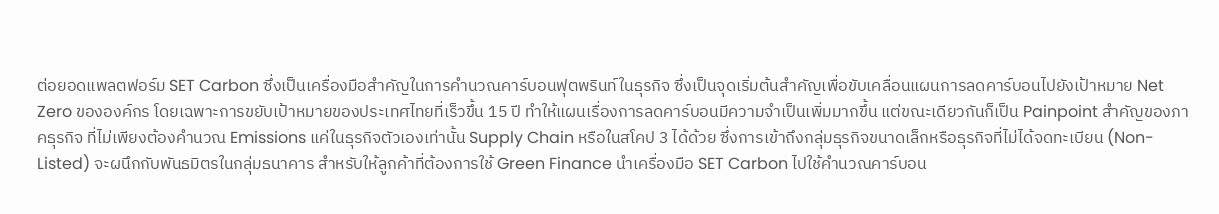ต่อยอดแพลตฟอร์ม SET Carbon ซึ่งเป็นเครื่องมือสำคัญในการคำนวณคาร์บอนฟุตพรินท์ในธุรกิจ ซึ่งเป็นจุดเริ่มต้นสำคัญเพื่อขับเคลื่อนแผนการลดคาร์บอนไปยังเป้าหมาย Net Zero ขององค์กร โดยเฉพาะการขยับเป้าหมายของประเทศไทยที่เร็วขึ้น 15 ปี ทำให้แผนเรื่องการลดคาร์บอนมีความจำเป็นเพิ่มมากขึ้น แต่ขณะเดียวกันก็เป็น Painpoint สำคัญของภาคธุรกิจ ที่ไม่เพียงต้องคำนวณ Emissions แค่ในธุรกิจตัวเองเท่านั้น Supply Chain หรือในสโคป 3 ได้ด้วย ซึ่งการเข้าถึงกลุ่มธุรกิจขนาดเล็กหรือธุรกิจที่ไม่ได้จดทะเบียน (Non-Listed) จะผนึกกับพันธมิตรในกลุ่มธนาคาร สำหรับให้ลูกค้าที่ต้องการใช้ Green Finance นำเครื่องมือ SET Carbon ไปใช้คำนวณคาร์บอน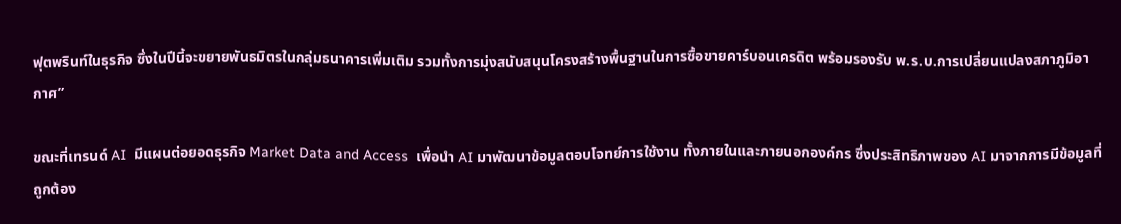ฟุตพรินท์ในธุรกิจ ซึ่งในปีนี้จะขยายพันธมิตรในกลุ่มธนาคารเพิ่มเติม รวมทั้งการมุ่งสนับสนุนโครงสร้างพื้นฐานในการซื้อขายคาร์บอนเครดิต พร้อมรองรับ พ.ร.บ.การเปลี่ยนแปลงสภาภูมิอากาศ”

ขณะที่เทรนด์ AI  มีแผนต่อยอดธุรกิจ Market Data and Access  เพื่อนำ AI มาพัฒนาข้อมูลตอบโจทย์การใช้งาน ทั้งภายในและภายนอกองค์กร ซึ่งประสิทธิภาพของ AI มาจากการมีข้อมูลที่ถูกต้อง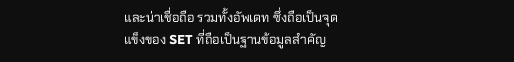และน่าเชื่อถือ รวมทั้งอัพเดท ซึ่งถือเป็นจุดแข็งของ SET ที่ถือเป็นฐานข้อมูลสำคัญ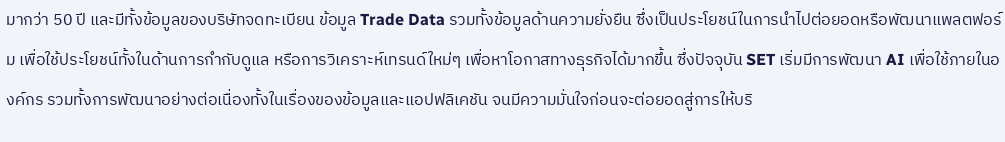มากว่า 50 ปี และมีทั้งข้อมูลของบริษัทจดทะเบียน ข้อมูล Trade Data รวมทั้งข้อมูลด้านความยั่งยืน ซึ่งเป็นประโยชน์ในการนำไปต่อยอดหรือพัฒนาแพลตฟอร์ม เพื่อใช้ประโยชน์ทั้งในด้านการกำกับดูแล หรือการวิเคราะห์เทรนด์ใหม่ๆ เพื่อหาโอกาสทางธุรกิจได้มากขึ้น ซึ่งปัจจุบัน SET เริ่มมีการพัฒนา AI เพื่อใช้ภายในองค์กร รวมทั้งการพัฒนาอย่างต่อเนื่องทั้งในเรื่องของข้อมูลและแอปฟลิเคชัน จนมีความมั่นใจก่อนจะต่อยอดสู่การให้บริ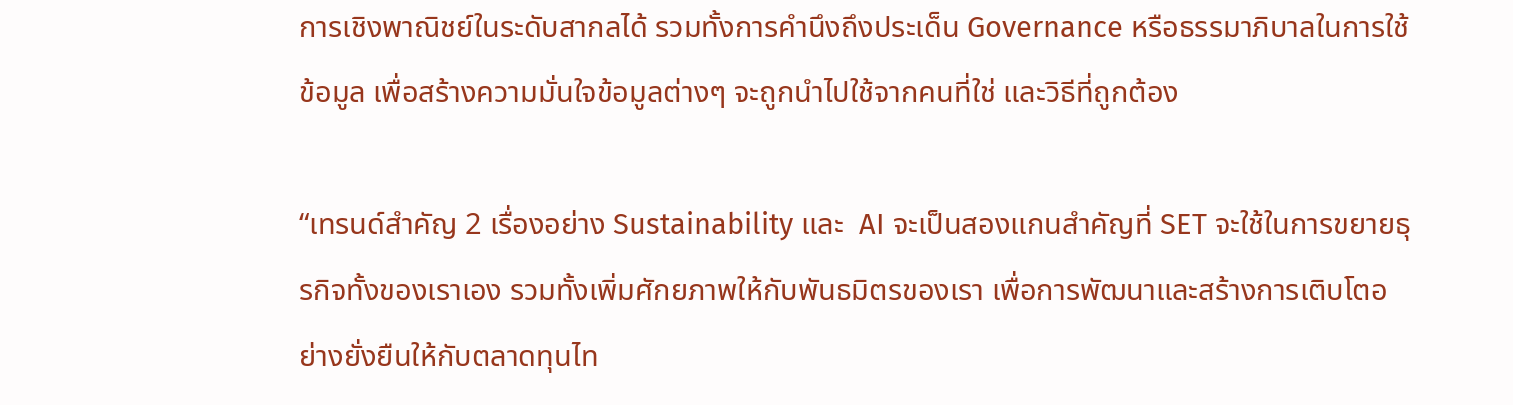การเชิงพาณิชย์ในระดับสากลได้ รวมทั้งการคำนึงถึงประเด็น Governance หรือธรรมาภิบาลในการใช้ข้อมูล เพื่อสร้างความมั่นใจข้อมูลต่างๆ จะถูกนำไปใช้จากคนที่ใช่ และวิธีที่ถูกต้อง

“เทรนด์สำคัญ 2 เรื่องอย่าง Sustainability และ  AI จะเป็นสองแกนสำคัญที่ SET จะใช้ในการขยายธุรกิจทั้งของเราเอง รวมทั้งเพิ่มศักยภาพให้กับพันธมิตรของเรา เพื่อการพัฒนาและสร้างการเติบโตอย่างยั่งยืนให้กับตลาดทุนไท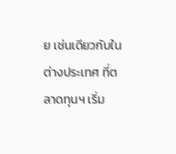ย เช่นเดียวกับในต่างประเทศ ที่ตลาดทุนฯ เริ่ม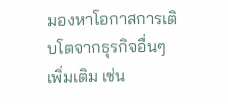มองหาโอกาสการเติบโตจากธุรกิจอื่นๆ เพิ่มเติม เช่น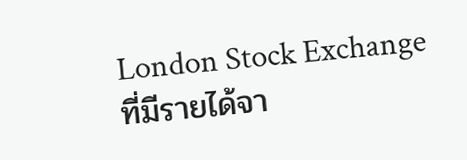London Stock Exchange ที่มีรายได้จา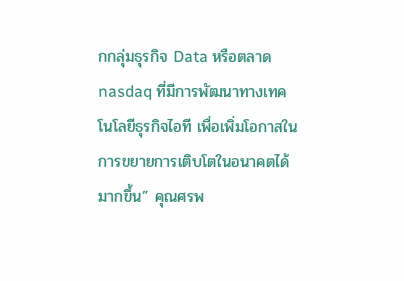กกลุ่มธุรกิจ Data หรือตลาด nasdaq ที่มีการพัฒนาทางเทคโนโลยีธุรกิจไอที เพื่อเพิ่มโอกาสในการขยายการเติบโตในอนาคตได้มากขึ้น” คุณศรพ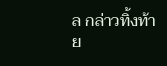ล กล่าวทิ้งท้าย